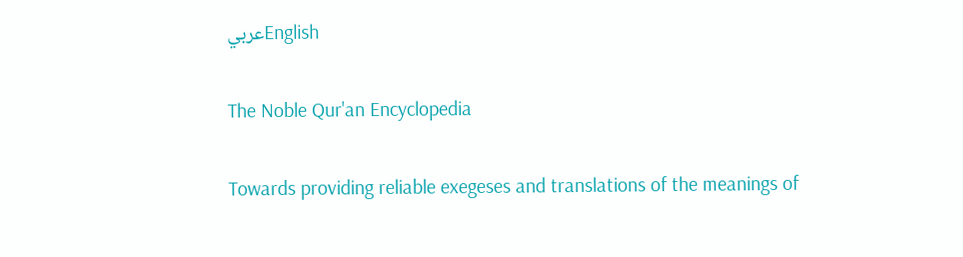عربيEnglish

The Noble Qur'an Encyclopedia

Towards providing reliable exegeses and translations of the meanings of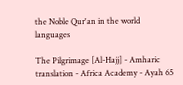the Noble Qur'an in the world languages

The Pilgrimage [Al-Hajj] - Amharic translation - Africa Academy - Ayah 65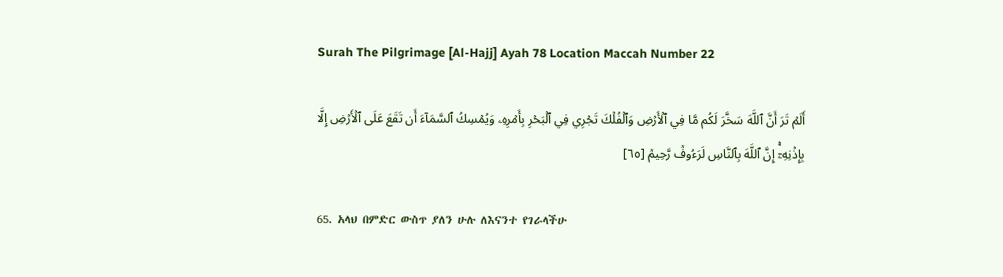Surah The Pilgrimage [Al-Hajj] Ayah 78 Location Maccah Number 22

أَلَمۡ تَرَ أَنَّ ٱللَّهَ سَخَّرَ لَكُم مَّا فِي ٱلۡأَرۡضِ وَٱلۡفُلۡكَ تَجۡرِي فِي ٱلۡبَحۡرِ بِأَمۡرِهِۦ وَيُمۡسِكُ ٱلسَّمَآءَ أَن تَقَعَ عَلَى ٱلۡأَرۡضِ إِلَّا بِإِذۡنِهِۦٓۚ إِنَّ ٱللَّهَ بِٱلنَّاسِ لَرَءُوفٞ رَّحِيمٞ [٦٥]

65. አላህ በምድር ውስጥ ያለን ሁሉ ለእናንተ የገራላችሁ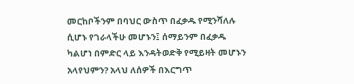መርከቦችንም በባህር ውስጥ በፈቃዱ የሚንሻለሉ ሲሆኑ የገራላችሁ መሆኑን፤ ሰማይንም በፈቃዱ ካልሆነ በምድር ላይ እንዳትወድቅ የሚይዛት መሆኑን አላየህምን? አላህ ለሰዎች በእርግጥ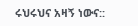ሩህሩህና አዛኝ ነውና::